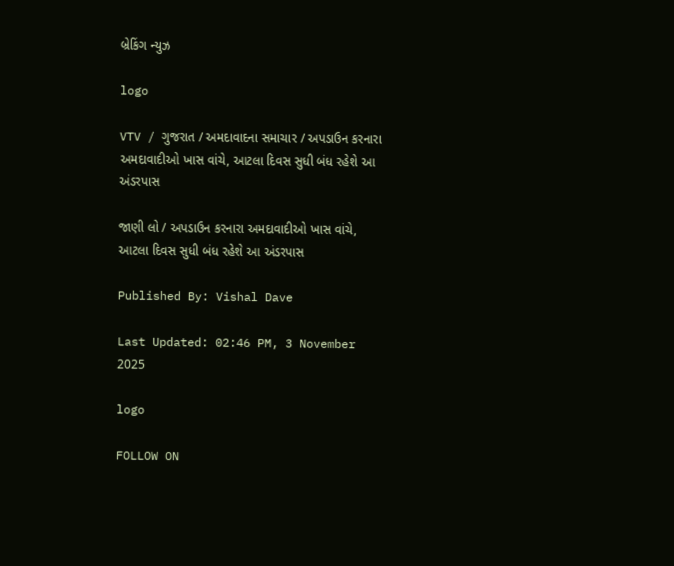બ્રેકિંગ ન્યુઝ

logo

VTV / ગુજરાત / અમદાવાદના સમાચાર / અપડાઉન કરનારા અમદાવાદીઓ ખાસ વાંચે, આટલા દિવસ સુધી બંધ રહેશે આ અંડરપાસ

જાણી લો / અપડાઉન કરનારા અમદાવાદીઓ ખાસ વાંચે, આટલા દિવસ સુધી બંધ રહેશે આ અંડરપાસ

Published By: Vishal Dave

Last Updated: 02:46 PM, 3 November 2025

logo

FOLLOW ON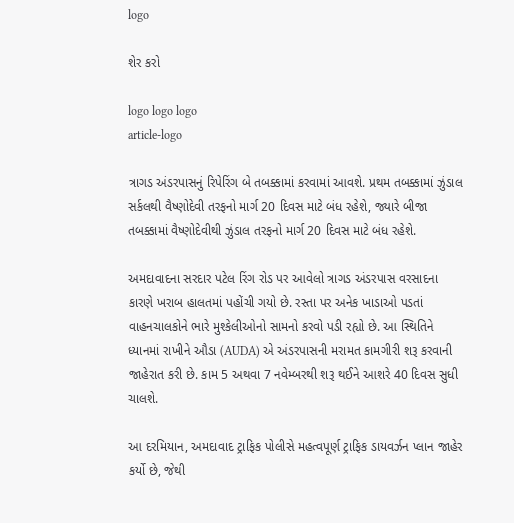logo

શેર કરો

logo logo logo
article-logo

ત્રાગડ અંડરપાસનું રિપેરિંગ બે તબક્કામાં કરવામાં આવશે. પ્રથમ તબક્કામાં ઝુંડાલ સર્કલથી વૈષ્ણોદેવી તરફનો માર્ગ 20 દિવસ માટે બંધ રહેશે, જ્યારે બીજા તબક્કામાં વૈષ્ણોદેવીથી ઝુંડાલ તરફનો માર્ગ 20 દિવસ માટે બંધ રહેશે.

અમદાવાદના સરદાર પટેલ રિંગ રોડ પર આવેલો ત્રાગડ અંડરપાસ વરસાદના કારણે ખરાબ હાલતમાં પહોંચી ગયો છે. રસ્તા પર અનેક ખાડાઓ પડતાં વાહનચાલકોને ભારે મુશ્કેલીઓનો સામનો કરવો પડી રહ્યો છે. આ સ્થિતિને ધ્યાનમાં રાખીને ઔડા (AUDA) એ અંડરપાસની મરામત કામગીરી શરૂ કરવાની જાહેરાત કરી છે. કામ 5 અથવા 7 નવેમ્બરથી શરૂ થઈને આશરે 40 દિવસ સુધી ચાલશે.

આ દરમિયાન, અમદાવાદ ટ્રાફિક પોલીસે મહત્વપૂર્ણ ટ્રાફિક ડાયવર્ઝન પ્લાન જાહેર કર્યો છે, જેથી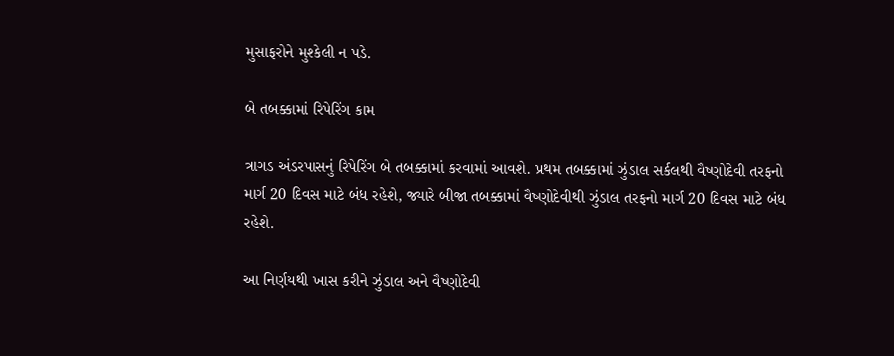મુસાફરોને મુશ્કેલી ન પડે.

બે તબક્કામાં રિપેરિંગ કામ

ત્રાગડ અંડરપાસનું રિપેરિંગ બે તબક્કામાં કરવામાં આવશે. પ્રથમ તબક્કામાં ઝુંડાલ સર્કલથી વૈષ્ણોદેવી તરફનો માર્ગ 20 દિવસ માટે બંધ રહેશે, જ્યારે બીજા તબક્કામાં વૈષ્ણોદેવીથી ઝુંડાલ તરફનો માર્ગ 20 દિવસ માટે બંધ રહેશે.

આ નિર્ણયથી ખાસ કરીને ઝુંડાલ અને વૈષ્ણોદેવી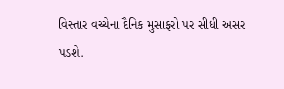વિસ્તાર વચ્ચેના દૈનિક મુસાફરો પર સીધી અસર પડશે.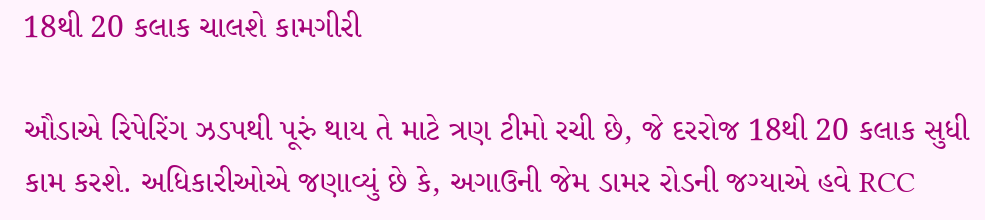18થી 20 કલાક ચાલશે કામગીરી

ઔડાએ રિપેરિંગ ઝડપથી પૂરું થાય તે માટે ત્રણ ટીમો રચી છે, જે દરરોજ 18થી 20 કલાક સુધી કામ કરશે. અધિકારીઓએ જણાવ્યું છે કે, અગાઉની જેમ ડામર રોડની જગ્યાએ હવે RCC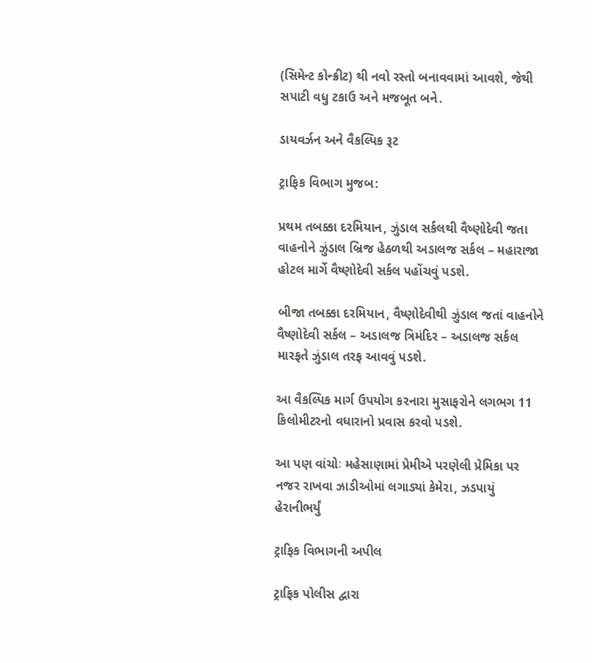(સિમેન્ટ કોન્ક્રીટ) થી નવો રસ્તો બનાવવામાં આવશે, જેથી સપાટી વધુ ટકાઉ અને મજબૂત બને.

ડાયવર્ઝન અને વૈકલ્પિક રૂટ

ટ્રાફિક વિભાગ મુજબ:

પ્રથમ તબક્કા દરમિયાન, ઝુંડાલ સર્કલથી વૈષ્ણોદેવી જતા વાહનોને ઝુંડાલ બ્રિજ હેઠળથી અડાલજ સર્કલ – મહારાજા હોટલ માર્ગે વૈષ્ણોદેવી સર્કલ પહોંચવું પડશે.

બીજા તબક્કા દરમિયાન, વૈષ્ણોદેવીથી ઝુંડાલ જતાં વાહનોને વૈષ્ણોદેવી સર્કલ – અડાલજ ત્રિમંદિર – અડાલજ સર્કલ મારફતે ઝુંડાલ તરફ આવવું પડશે.

આ વૈકલ્પિક માર્ગ ઉપયોગ કરનારા મુસાફરોને લગભગ 11 કિલોમીટરનો વધારાનો પ્રવાસ કરવો પડશે.

આ પણ વાંચોઃ મહેસાણામાં પ્રેમીએ પરણેલી પ્રેમિકા પર નજર રાખવા ઝાડીઓમાં લગાડ્યાં કેમેરા, ઝડપાયું હેરાનીભર્યું

ટ્રાફિક વિભાગની અપીલ

ટ્રાફિક પોલીસ દ્વારા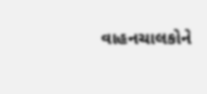વાહનચાલકોને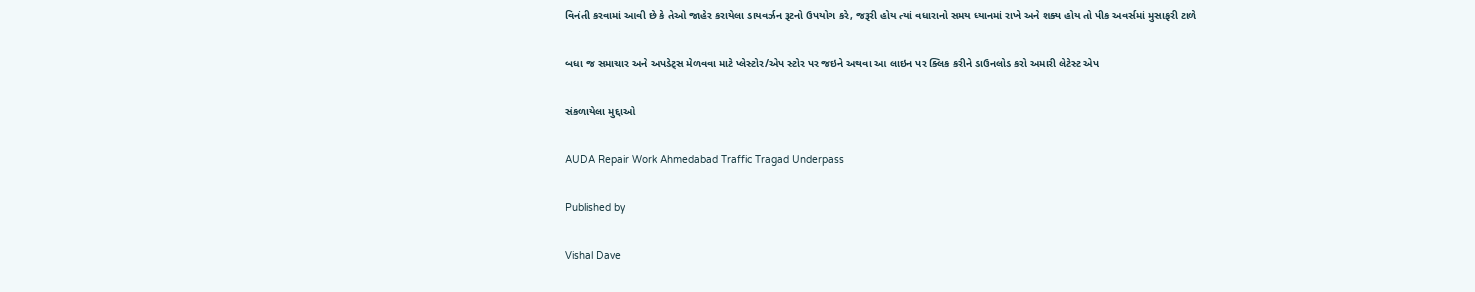વિનંતી કરવામાં આવી છે કે તેઓ જાહેર કરાયેલા ડાયવર્ઝન રૂટનો ઉપયોગ કરે, જરૂરી હોય ત્યાં વધારાનો સમય ધ્યાનમાં રાખે અને શક્ય હોય તો પીક અવર્સમાં મુસાફરી ટાળે

બધા જ સમાચાર અને અપડેટ્સ મેળવવા માટે પ્લેસ્ટોર/એપ સ્ટોર પર જઇને અથવા આ લાઇન પર ક્લિક કરીને ડાઉનલોડ કરો અમારી લેટેસ્ટ એપ

સંકળાયેલા મુદ્દાઓ

AUDA Repair Work Ahmedabad Traffic Tragad Underpass

Published by

Vishal Dave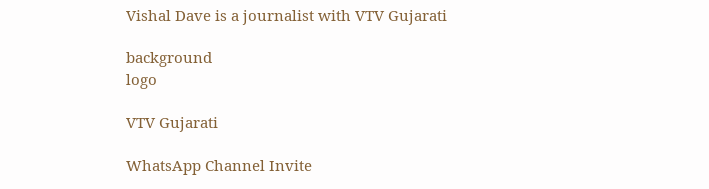Vishal Dave is a journalist with VTV Gujarati

background
logo

VTV Gujarati

WhatsApp Channel Invite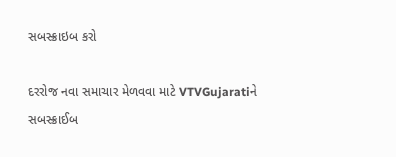સબસ્ક્રાઇબ કરો

દરરોજ નવા સમાચાર મેળવવા માટે VTVGujaratiને સબસ્ક્રાઈબ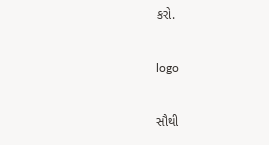કરો.

logo

સૌથી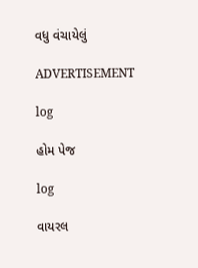વધુ વંચાયેલું

ADVERTISEMENT

log

હોમ પેજ

log

વાયરલ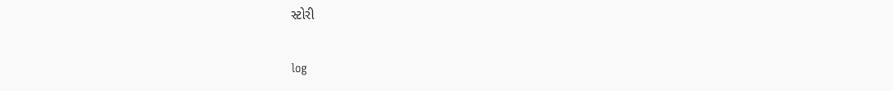સ્ટોરી

log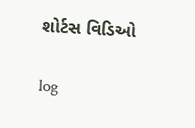શોર્ટસ વિડિઓ

log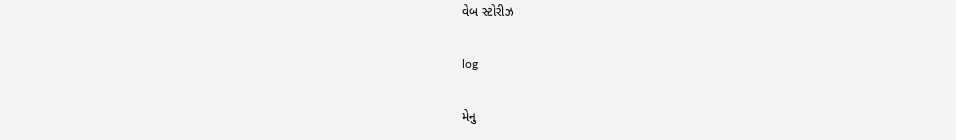વેબ સ્ટોરીઝ

log

મેનુ